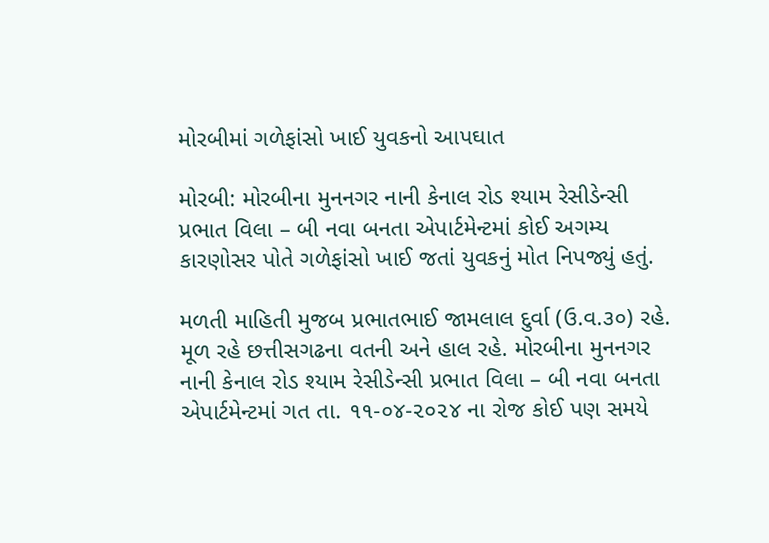મોરબીમાં ગળેફાંસો ખાઈ યુવકનો આપઘાત

મોરબી: મોરબીના મુનનગર નાની કેનાલ રોડ શ્યામ રેસીડેન્સી પ્રભાત વિલા – બી નવા બનતા એપાર્ટમેન્ટમાં કોઈ અગમ્ય કારણોસર પોતે ગળેફાંસો ખાઈ જતાં યુવકનું મોત નિપજ્યું હતું.

મળતી માહિતી મુજબ પ્રભાતભાઈ જામલાલ દુર્વા (ઉ.વ.૩૦) રહે. મૂળ રહે છત્તીસગઢના વતની અને હાલ રહે. મોરબીના મુનનગર નાની કેનાલ રોડ શ્યામ રેસીડેન્સી પ્રભાત વિલા – બી નવા બનતા એપાર્ટમેન્ટમાં ગત તા. ૧૧-૦૪-૨૦૨૪ ના રોજ કોઈ પણ સમયે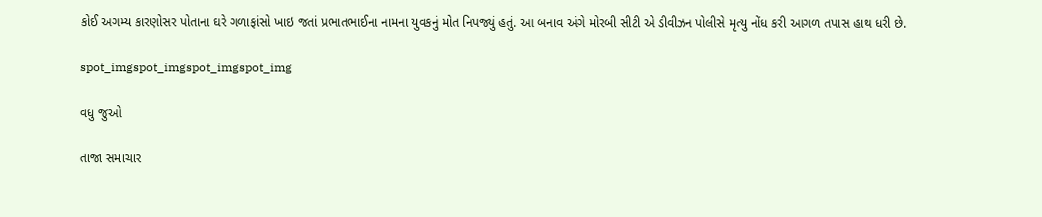કોઈ અગમ્ય કારણોસર પોતાના ઘરે ગળાફાંસો ખાઇ જતાં પ્રભાતભાઈના નામના યુવકનું મોત નિપજ્યું હતું. આ બનાવ અંગે મોરબી સીટી એ ડીવીઝન પોલીસે મૃત્યુ નોંધ કરી આગળ તપાસ હાથ ધરી છે.

spot_imgspot_imgspot_imgspot_img

વધુ જુઓ

તાજા સમાચાર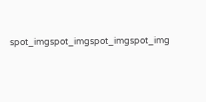spot_imgspot_imgspot_imgspot_img